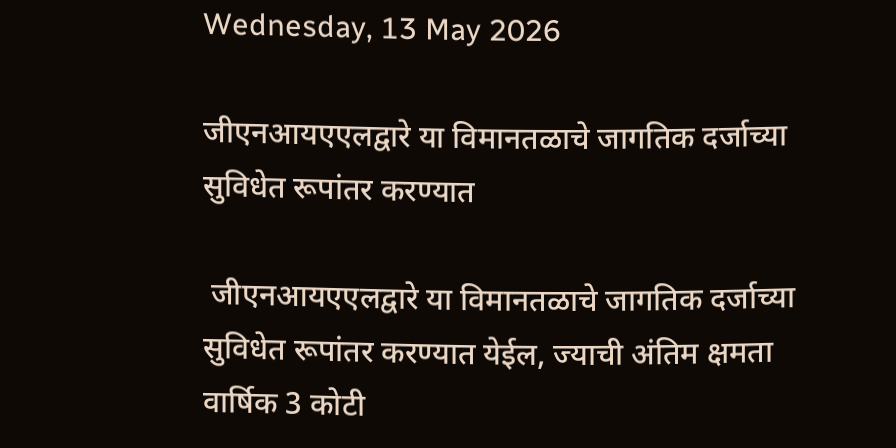Wednesday, 13 May 2026

जीएनआयएएलद्वारे या विमानतळाचे जागतिक दर्जाच्या सुविधेत रूपांतर करण्यात

 जीएनआयएएलद्वारे या विमानतळाचे जागतिक दर्जाच्या सुविधेत रूपांतर करण्यात येईल, ज्याची अंतिम क्षमता वार्षिक 3 कोटी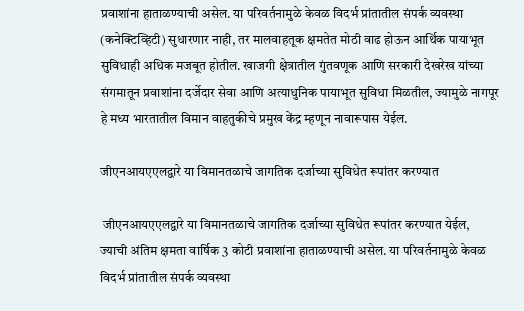प्रवाशांना हाताळण्याची असेल. या परिवर्तनामुळे केवळ विदर्भ प्रांतातील संपर्क व्यवस्था (कनेक्टिव्हिटी) सुधारणार नाही, तर मालवाहतूक क्षमतेत मोठी वाढ होऊन आर्थिक पायाभूत सुविधाही अधिक मजबूत होतील. खाजगी क्षेत्रातील गुंतवणूक आणि सरकारी देखरेख यांच्या संगमातून प्रवाशांना दर्जेदार सेवा आणि अत्याधुनिक पायाभूत सुविधा मिळतील, ज्यामुळे नागपूर हे मध्य भारतातील विमान वाहतुकीचे प्रमुख केंद्र म्हणून नावारूपास येईल.

जीएनआयएएलद्वारे या विमानतळाचे जागतिक दर्जाच्या सुविधेत रूपांतर करण्यात

 जीएनआयएएलद्वारे या विमानतळाचे जागतिक दर्जाच्या सुविधेत रूपांतर करण्यात येईल, ज्याची अंतिम क्षमता वार्षिक 3 कोटी प्रवाशांना हाताळण्याची असेल. या परिवर्तनामुळे केवळ विदर्भ प्रांतातील संपर्क व्यवस्था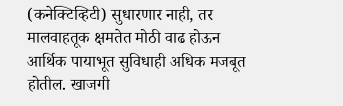(कनेक्टिव्हिटी) सुधारणार नाही, तर मालवाहतूक क्षमतेत मोठी वाढ होऊन आर्थिक पायाभूत सुविधाही अधिक मजबूत होतील. खाजगी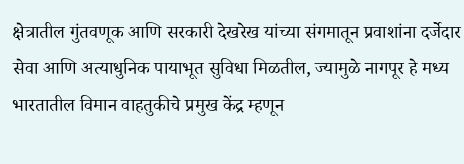क्षेत्रातील गुंतवणूक आणि सरकारी देखरेख यांच्या संगमातून प्रवाशांना दर्जेदार सेवा आणि अत्याधुनिक पायाभूत सुविधा मिळतील, ज्यामुळे नागपूर हे मध्य भारतातील विमान वाहतुकीचे प्रमुख केंद्र म्हणून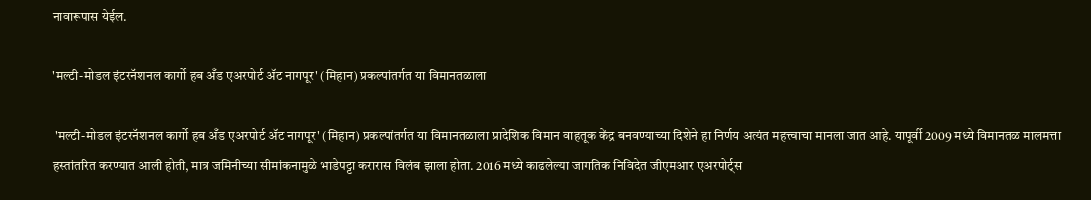नावारूपास येईल.

'मल्टी-मोडल इंटरनॅशनल कार्गो हब अँड एअरपोर्ट ॲट नागपूर' (मिहान) प्रकल्पांतर्गत या विमानतळाला

 'मल्टी-मोडल इंटरनॅशनल कार्गो हब अँड एअरपोर्ट ॲट नागपूर' (मिहान) प्रकल्पांतर्गत या विमानतळाला प्रादेशिक विमान वाहतूक केंद्र बनवण्याच्या दिशेने हा निर्णय अत्यंत महत्त्वाचा मानला जात आहे. यापूर्वी 2009 मध्ये विमानतळ मालमत्ता हस्तांतरित करण्यात आली होती, मात्र जमिनीच्या सीमांकनामुळे भाडेपट्टा करारास विलंब झाला होता. 2016 मध्ये काढलेल्या जागतिक निविदेत जीएमआर एअरपोर्ट्स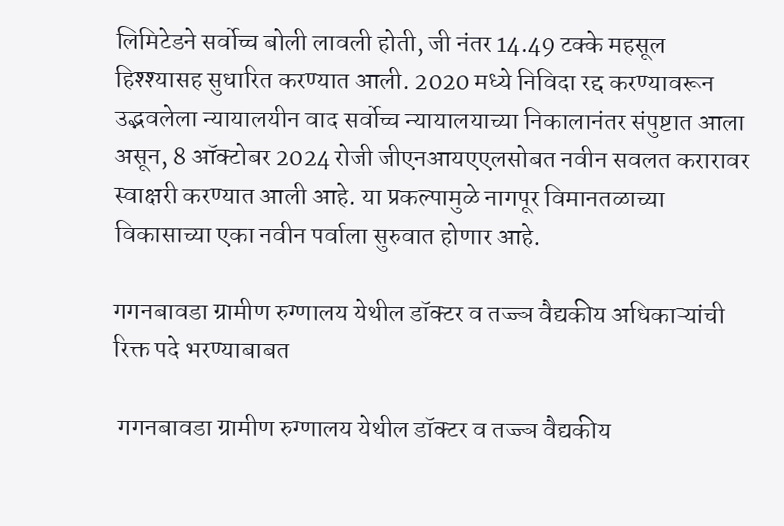लिमिटेडने सर्वोच्च बोली लावली होती, जी नंतर 14.49 टक्के महसूल हिश्श्यासह सुधारित करण्यात आली. 2020 मध्ये निविदा रद्द करण्यावरून उद्भवलेला न्यायालयीन वाद सर्वोच्च न्यायालयाच्या निकालानंतर संपुष्टात आला असून, 8 ऑक्टोबर 2024 रोजी जीएनआयएएलसोबत नवीन सवलत करारावर स्वाक्षरी करण्यात आली आहे. या प्रकल्पामुळे नागपूर विमानतळाच्या विकासाच्या एका नवीन पर्वाला सुरुवात होणार आहे.

गगनबावडा ग्रामीण रुग्णालय येथील डॉक्टर व तज्ज्ञ वैद्यकीय अधिकाऱ्यांची रिक्त पदे भरण्याबाबत

 गगनबावडा ग्रामीण रुग्णालय येथील डॉक्टर व तज्ज्ञ वैद्यकीय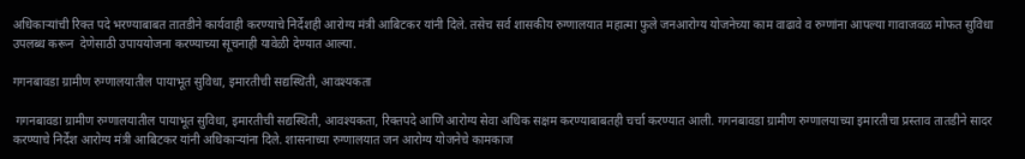अधिकाऱ्यांची रिक्त पदे भरण्याबाबत तातडीने कार्यवाही करण्याचे निर्देशही आरोग्य मंत्री आबिटकर यांनी दिले. तसेच सर्व शासकीय रुग्णालयात महात्मा फुले जनआरोग्य योजनेच्या काम वाढावे व रुग्णांना आपल्या गावाजवळ मोफत सुविधा उपलब्ध करून  देणेसाठी उपाययोजना करण्याच्या सूचनाही यावेळी देण्यात आल्या.

गगनबावडा ग्रामीण रुग्णालयातील पायाभूत सुविधा, इमारतीची सद्यस्थिती, आवश्यकता

 गगनबावडा ग्रामीण रुग्णालयातील पायाभूत सुविधा, इमारतीची सद्यस्थिती, आवश्यकता, रिक्तपदे आणि आरोग्य सेवा अधिक सक्षम करण्याबाबतही चर्चा करण्यात आली. गगनबावडा ग्रामीण रुग्णालयाच्या इमारतीचा प्रस्ताव तातडीने सादर करण्याचे निर्देश आरोग्य मंत्री आबिटकर यांनी अधिकाऱ्यांना दिले. शासनाच्या रुग्णालयात जन आरोग्य योजनेचे कामकाज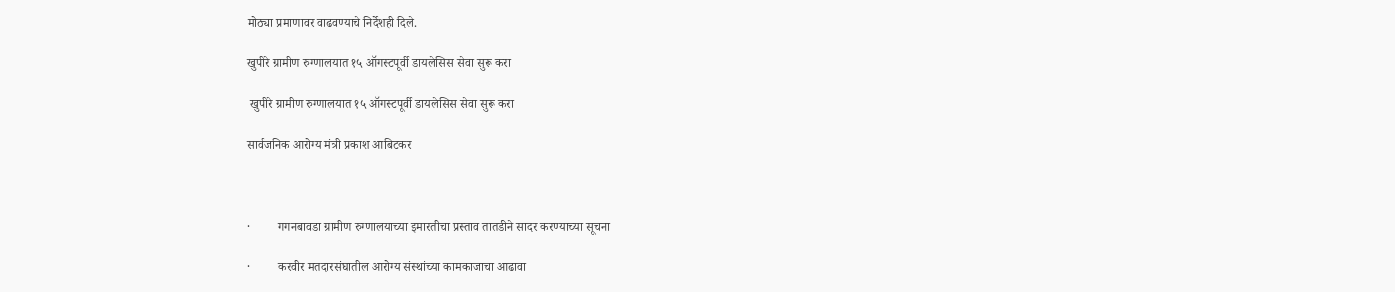मोठ्या प्रमाणावर वाढवण्याचे निर्देशही दिले.

खुपीरे ग्रामीण रुग्णालयात १५ ऑगस्टपूर्वी डायलेसिस सेवा सुरू करा

 खुपीरे ग्रामीण रुग्णालयात १५ ऑगस्टपूर्वी डायलेसिस सेवा सुरू करा

सार्वजनिक आरोग्य मंत्री प्रकाश आबिटकर



·         गगनबावडा ग्रामीण रुग्णालयाच्या इमारतीचा प्रस्ताव तातडीने सादर करण्याच्या सूचना

·         करवीर मतदारसंघातील आरोग्य संस्थांच्या कामकाजाचा आढावा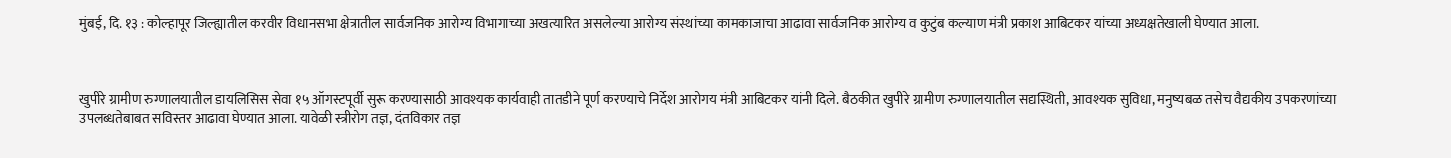मुंबई, दि. १३ : कोल्हापूर जिल्ह्यातील करवीर विधानसभा क्षेत्रातील सार्वजनिक आरोग्य विभागाच्या अखत्यारित असलेल्या आरोग्य संस्थांच्या कामकाजाचा आढावा सार्वजनिक आरोग्य व कुटुंब कल्याण मंत्री प्रकाश आबिटकर यांच्या अध्यक्षतेखाली घेण्यात आला.



खुपीरे ग्रामीण रुग्णालयातील डायलिसिस सेवा १५ ऑगस्टपूर्वी सुरू करण्यासाठी आवश्यक कार्यवाही तातडीने पूर्ण करण्याचे निर्देश आरोगय मंत्री आबिटकर यांनी दिले. बैठकीत खुपीरे ग्रामीण रुग्णालयातील सद्यस्थिती, आवश्यक सुविधा, मनुष्यबळ तसेच वैद्यकीय उपकरणांच्या उपलब्धतेबाबत सविस्तर आढावा घेण्यात आला. यावेळी स्त्रीरोग तज्ञ, दंतविकार तज्ञ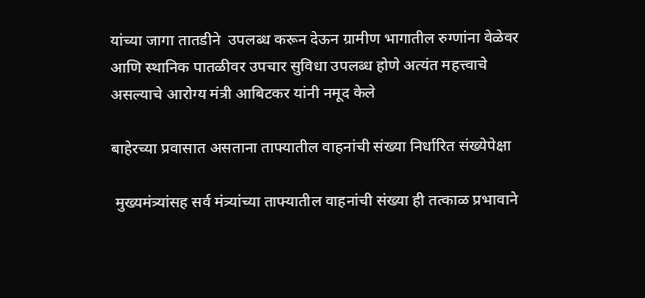यांच्या जागा तातडीने  उपलब्ध करून देऊन ग्रामीण भागातील रुग्णांना वेळेवर आणि स्थानिक पातळीवर उपचार सुविधा उपलब्ध होणे अत्यंत महत्त्वाचे असल्याचे आरोग्य मंत्री आबिटकर यांनी नमूद केले

बाहेरच्या प्रवासात असताना ताफ्यातील वाहनांची संख्या निर्धारित संख्येपेक्षा

 मुख्यमंत्र्यांसह सर्व मंत्र्यांच्या ताफ्यातील वाहनांची संख्या ही तत्काळ प्रभावाने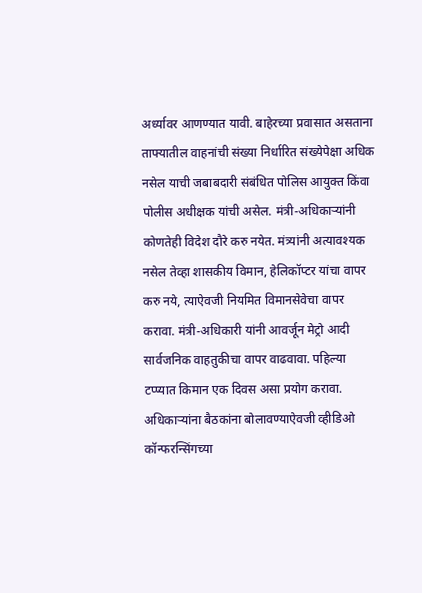अर्ध्यावर आणण्यात यावी. बाहेरच्या प्रवासात असताना ताफ्यातील वाहनांची संख्या निर्धारित संख्येपेक्षा अधिक नसेल याची जबाबदारी संबंधित पोलिस आयुक्त किंवा पोलीस अधीक्षक यांची असेल. मंत्री-अधिकाऱ्यांनी कोणतेही विदेश दौरे करु नयेत. मंत्र्यांनी अत्यावश्यक नसेल तेव्हा शासकीय विमान, हेलिकॉप्टर यांचा वापर करु नये, त्याऐवजी नियमित विमानसेवेचा वापर करावा. मंत्री-अधिकारी यांनी आवर्जून मेट्रो आदी सार्वजनिक वाहतुकीचा वापर वाढवावा. पहिल्या टप्प्यात किमान एक दिवस असा प्रयोग करावा. अधिकाऱ्यांना बैठकांना बोलावण्याऐवजी व्हीडिओ कॉन्फरन्सिंगच्या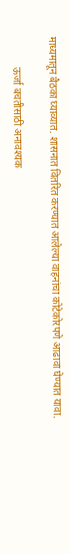माध्यमातून बैठका घ्याव्यात. शासनात वितरित करण्यात आलेल्या वाहनांचा कोटेकोरपणे आढावा घेण्यात यावा.

            ऊर्जा बचतीसाठी अनावश्यक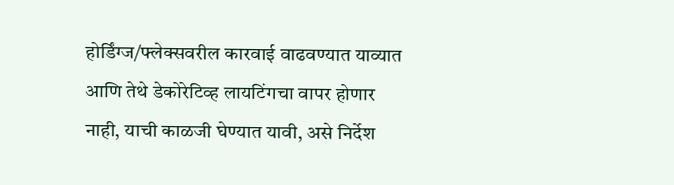होर्डिंग्ज/फ्लेक्सवरील कारवाई वाढवण्यात याव्यात आणि तेथे डेकोरेटिव्ह लायटिंगचा वापर होणार नाही, याची काळजी घेण्यात यावी, असे निर्देश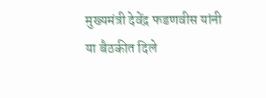मुख्यमंत्री देवेंद्र फडणवीस यांनी या बैठकीत दिले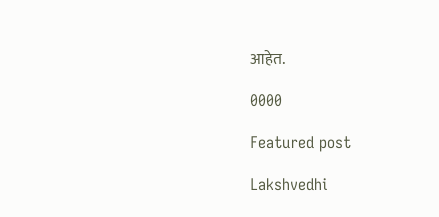आहेत.

0000

Featured post

Lakshvedhi